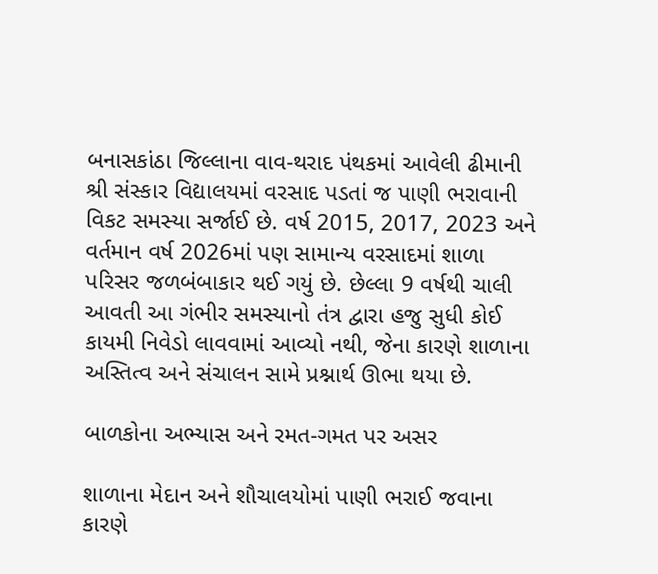બનાસકાંઠા જિલ્લાના વાવ-થરાદ પંથકમાં આવેલી ઢીમાની શ્રી સંસ્કાર વિદ્યાલયમાં વરસાદ પડતાં જ પાણી ભરાવાની વિકટ સમસ્યા સર્જાઈ છે. વર્ષ 2015, 2017, 2023 અને વર્તમાન વર્ષ 2026માં પણ સામાન્ય વરસાદમાં શાળા પરિસર જળબંબાકાર થઈ ગયું છે. છેલ્લા 9 વર્ષથી ચાલી આવતી આ ગંભીર સમસ્યાનો તંત્ર દ્વારા હજુ સુધી કોઈ કાયમી નિવેડો લાવવામાં આવ્યો નથી, જેના કારણે શાળાના અસ્તિત્વ અને સંચાલન સામે પ્રશ્નાર્થ ઊભા થયા છે.

બાળકોના અભ્યાસ અને રમત-ગમત પર અસર

શાળાના મેદાન અને શૌચાલયોમાં પાણી ભરાઈ જવાના કારણે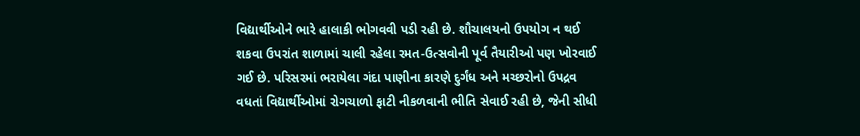વિદ્યાર્થીઓને ભારે હાલાકી ભોગવવી પડી રહી છે. શૌચાલયનો ઉપયોગ ન થઈ શકવા ઉપરાંત શાળામાં ચાલી રહેલા રમત-ઉત્સવોની પૂર્વ તૈયારીઓ પણ ખોરવાઈ ગઈ છે. પરિસરમાં ભરાયેલા ગંદા પાણીના કારણે દુર્ગંધ અને મચ્છરોનો ઉપદ્રવ વધતાં વિદ્યાર્થીઓમાં રોગચાળો ફાટી નીકળવાની ભીતિ સેવાઈ રહી છે, જેની સીધી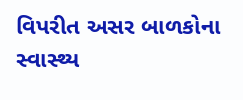વિપરીત અસર બાળકોના સ્વાસ્થ્ય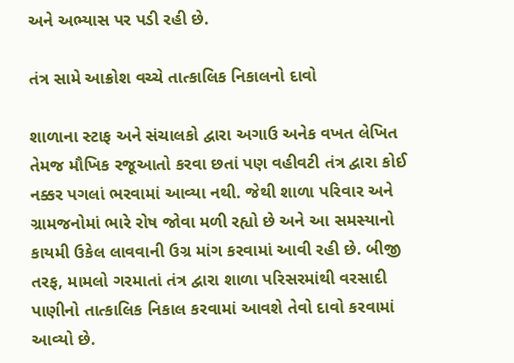અને અભ્યાસ પર પડી રહી છે.

તંત્ર સામે આક્રોશ વચ્ચે તાત્કાલિક નિકાલનો દાવો

શાળાના સ્ટાફ અને સંચાલકો દ્વારા અગાઉ અનેક વખત લેખિત તેમજ મૌખિક રજૂઆતો કરવા છતાં પણ વહીવટી તંત્ર દ્વારા કોઈ નક્કર પગલાં ભરવામાં આવ્યા નથી. જેથી શાળા પરિવાર અને ગ્રામજનોમાં ભારે રોષ જોવા મળી રહ્યો છે અને આ સમસ્યાનો કાયમી ઉકેલ લાવવાની ઉગ્ર માંગ કરવામાં આવી રહી છે. બીજી તરફ, મામલો ગરમાતાં તંત્ર દ્વારા શાળા પરિસરમાંથી વરસાદી પાણીનો તાત્કાલિક નિકાલ કરવામાં આવશે તેવો દાવો કરવામાં આવ્યો છે.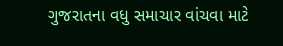ગુજરાતના વધુ સમાચાર વાંચવા માટે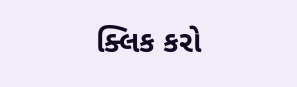ક્લિક કરો